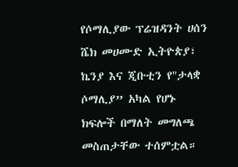የሶማሊያው ፕሬዝዳንት ሀሰን ሼክ መሀሙድ ኢትዮጵያ፣ ኬንያ እና ጂቡቲን የ"ታላቋ ሶማሊያ” አካል የሆኑ ክፍሎች በማለት መግለጫ መስጠታቸው ተሰምቷል።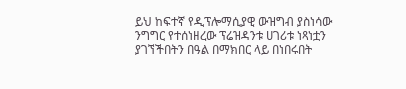ይህ ከፍተኛ የዲፕሎማሲያዊ ውዝግብ ያስነሳው ንግግር የተሰነዘረው ፕሬዝዳንቱ ሀገሪቱ ነጻነቷን ያገኘችበትን በዓል በማክበር ላይ በነበሩበት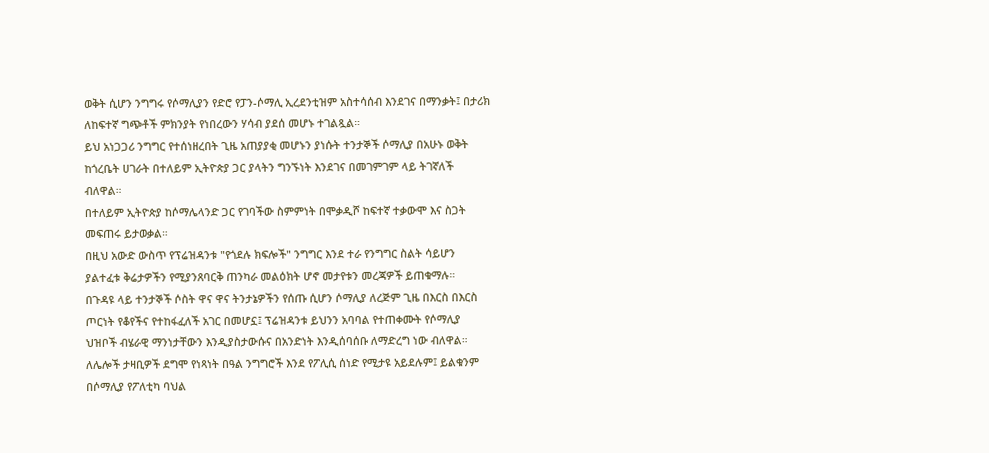ወቅት ሲሆን ንግግሩ የሶማሊያን የድሮ የፓን-ሶማሊ ኢረደንቲዝም አስተሳሰብ እንደገና በማንቃት፤ በታሪክ ለከፍተኛ ግጭቶች ምክንያት የነበረውን ሃሳብ ያደሰ መሆኑ ተገልጿል።
ይህ አነጋጋሪ ንግግር የተሰነዘረበት ጊዜ አጠያያቂ መሆኑን ያነሱት ተንታኞች ሶማሊያ በአሁኑ ወቅት ከጎረቤት ሀገራት በተለይም ኢትዮጵያ ጋር ያላትን ግንኙነት እንደገና በመገምገም ላይ ትገኛለች ብለዋል።
በተለይም ኢትዮጵያ ከሶማሌላንድ ጋር የገባችው ስምምነት በሞቃዲሾ ከፍተኛ ተቃውሞ እና ስጋት መፍጠሩ ይታወቃል።
በዚህ አውድ ውስጥ የፕሬዝዳንቱ "የጎደሉ ክፍሎች" ንግግር እንደ ተራ የንግግር ስልት ሳይሆን ያልተፈቱ ቅሬታዎችን የሚያንጸባርቅ ጠንካራ መልዕክት ሆኖ መታየቱን መረጃዎች ይጠቁማሉ።
በጉዳዩ ላይ ተንታኞች ሶስት ዋና ዋና ትንታኔዎችን የሰጡ ሲሆን ሶማሊያ ለረጅም ጊዜ በእርስ በእርስ ጦርነት የቆየችና የተከፋፈለች አገር በመሆኗ፤ ፕሬዝዳንቱ ይህንን አባባል የተጠቀሙት የሶማሊያ ህዝቦች ብሄራዊ ማንነታቸውን እንዲያስታውሱና በአንድነት እንዲሰባሰቡ ለማድረግ ነው ብለዋል።
ለሌሎች ታዛቢዎች ደግሞ የነጻነት በዓል ንግግሮች እንደ የፖሊሲ ሰነድ የሚታዩ አይደሉም፤ ይልቁንም በሶማሊያ የፖለቲካ ባህል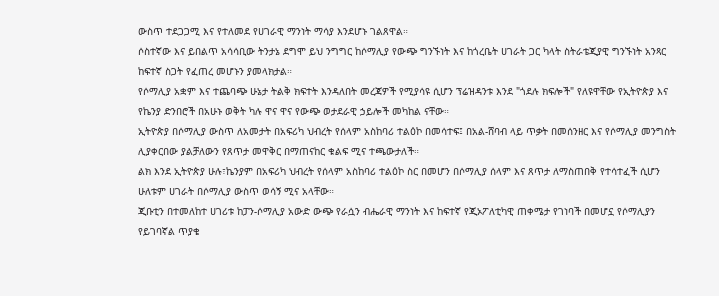ውስጥ ተደጋጋሚ እና የተለመደ የሀገራዊ ማንነት ማሳያ እንደሆኑ ገልጸዋል።
ሶስተኛው እና ይበልጥ አሳሳቢው ትንታኔ ደግሞ ይህ ንግግር ከሶማሊያ የውጭ ግንኙነት እና ከጎረቤት ሀገራት ጋር ካላት ስትራቴጂያዊ ግንኙነት አንጻር ከፍተኛ ስጋት የፈጠረ መሆኑን ያመላክታል።
የሶማሊያ አቋም እና ተጨባጭ ሁኔታ ትልቅ ክፍተት እንዳለበት መረጃዎች የሚያሳዩ ሲሆን ፕሬዝዳንቱ እንደ "ጎደሉ ክፍሎች" የለዩዋቸው የኢትዮጵያ እና የኬንያ ድንበሮች በአሁኑ ወቅት ካሉ ዋና ዋና የውጭ ወታደራዊ ኃይሎች መካከል ናቸው።
ኢትዮጵያ በሶማሊያ ውስጥ ለአመታት በአፍሪካ ህብረት የሰላም አስከባሪ ተልዕኮ በመሳተፍ፤ በአል-ሸባብ ላይ ጥቃት በመሰንዘር እና የሶማሊያ መንግስት ሊያቀርበው ያልቻለውን የጸጥታ መዋቅር በማጠናከር ቁልፍ ሚና ተጫውታለች።
ልክ እንደ ኢትዮጵያ ሁሉ፣ኬንያም በአፍሪካ ህብረት የሰላም አስከባሪ ተልዕኮ ስር በመሆን በሶማሊያ ሰላም እና ጸጥታ ለማስጠበቅ የተሳተፈች ሲሆን ሁለቱም ሀገራት በሶማሊያ ውስጥ ወሳኝ ሚና አላቸው።
ጂቡቲን በተመለከተ ሀገሪቱ ከፓን-ሶማሊያ አውድ ውጭ የራሷን ብሔራዊ ማንነት እና ከፍተኛ የጂኦፖለቲካዊ ጠቀሜታ የገነባች በመሆኗ የሶማሊያን የይገባኛል ጥያቄ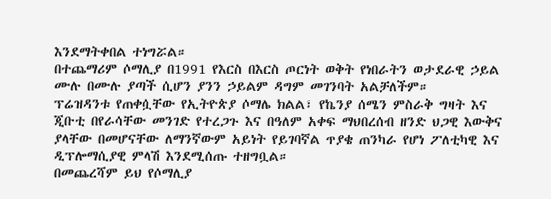እንደማትቀበል ተነግሯል።
በተጨማሪም ሶማሊያ በ1991 የእርስ በእርስ ጦርነት ወቅት የነበራትን ወታደራዊ ኃይል ሙሉ በሙሉ ያጣች ሲሆን ያንን ኃይልም ዳግም መገንባት አልቻለችም።
ፕሬዝዳንቱ የጠቀሷቸው የኢትዮጵያ ሶማሌ ክልል፣ የኬንያ ሰሜን ምስራቅ ግዛት እና ጂቡቲ በየራሳቸው መንገድ የተረጋጉ እና በዓለም አቀፍ ማህበረሰብ ዘንድ ህጋዊ እውቅና ያላቸው በመሆናቸው ለማንኛውም አይነት የይገባኛል ጥያቄ ጠንካራ የሆነ ፖለቲካዊ እና ዲፕሎማሲያዊ ምላሽ እንደሚሰጡ ተዘግቧል።
በመጨረሻም ይህ የሶማሊያ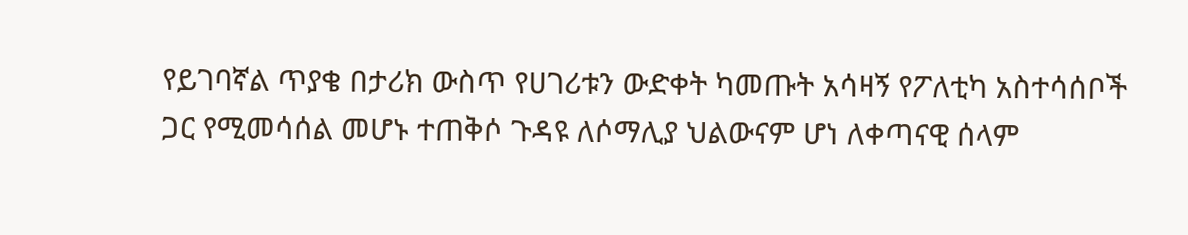የይገባኛል ጥያቄ በታሪክ ውስጥ የሀገሪቱን ውድቀት ካመጡት አሳዛኝ የፖለቲካ አስተሳሰቦች ጋር የሚመሳሰል መሆኑ ተጠቅሶ ጉዳዩ ለሶማሊያ ህልውናም ሆነ ለቀጣናዊ ሰላም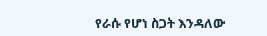የራሱ የሆነ ስጋት እንዳለው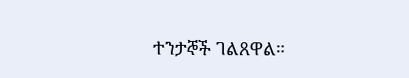ተንታኞች ገልጸዋል።